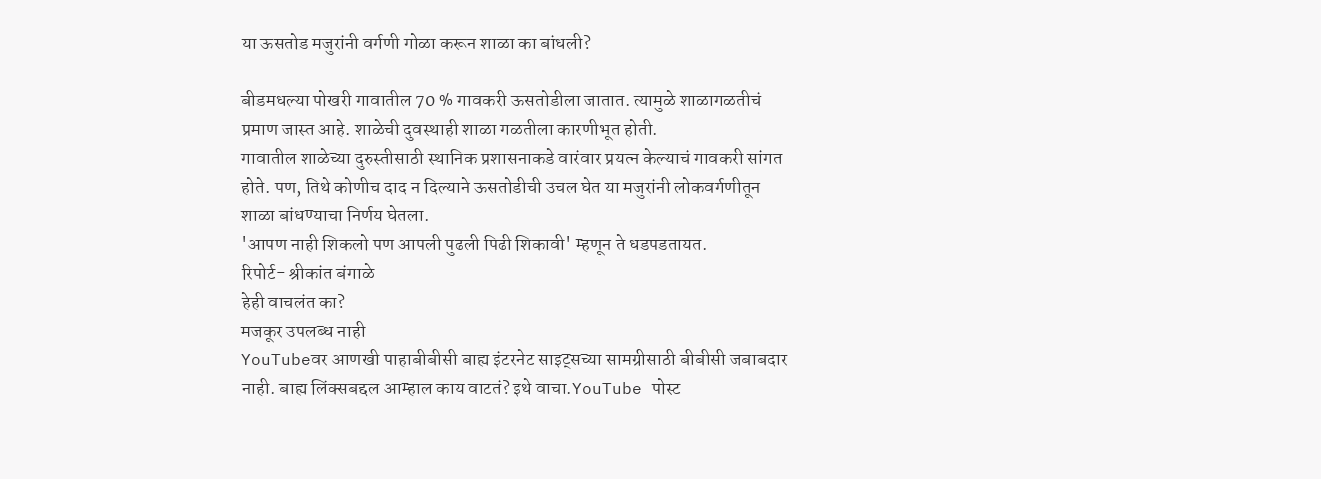या ऊसतोड मजुरांनी वर्गणी गोळा करून शाळा का बांधली?

बीडमधल्या पोखरी गावातील 70 % गावकरी ऊसतोडीला जातात. त्यामुळे शाळागळतीचं प्रमाण जास्त आहे. शाळेची दुवस्थाही शाळा गळतीला कारणीभूत होती.
गावातील शाळेच्या दुरुस्तीसाठी स्थानिक प्रशासनाकडे वारंवार प्रयत्न केल्याचं गावकरी सांगत होते. पण, तिथे कोणीच दाद न दिल्याने ऊसतोडीची उचल घेत या मजुरांनी लोकवर्गणीतून शाळा बांधण्याचा निर्णय घेतला.
'आपण नाही शिकलो पण आपली पुढली पिढी शिकावी' म्हणून ते धडपडतायत.
रिपोर्ट- श्रीकांत बंगाळे
हेही वाचलंत का?
मजकूर उपलब्ध नाही
YouTubeवर आणखी पाहाबीबीसी बाह्य इंटरनेट साइट्सच्या सामग्रीसाठी बीबीसी जबाबदार नाही. बाह्य लिंक्सबद्दल आम्हाल काय वाटतं? इथे वाचा.YouTube पोस्ट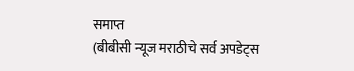समाप्त
(बीबीसी न्यूज मराठीचे सर्व अपडेट्स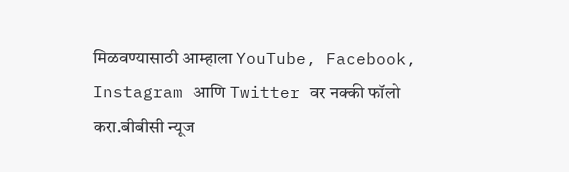मिळवण्यासाठी आम्हाला YouTube, Facebook, Instagram आणि Twitter वर नक्की फॉलो करा.बीबीसी न्यूज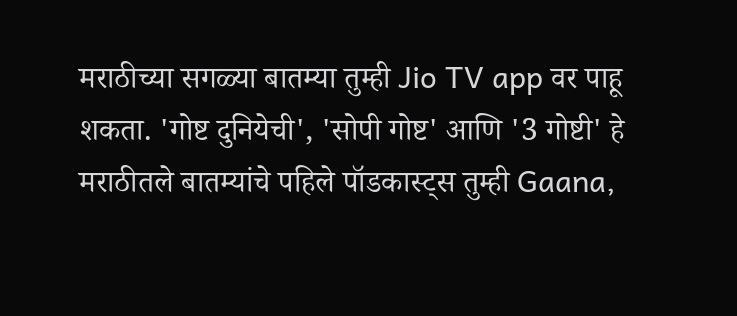मराठीच्या सगळ्या बातम्या तुम्ही Jio TV app वर पाहू शकता. 'गोष्ट दुनियेची', 'सोपी गोष्ट' आणि '3 गोष्टी' हे मराठीतले बातम्यांचे पहिले पॉडकास्ट्स तुम्ही Gaana,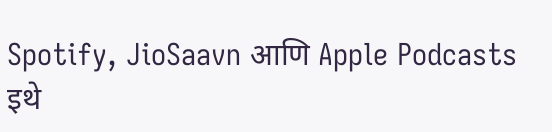Spotify, JioSaavn आणि Apple Podcasts इथे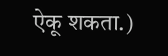ऐकू शकता.)